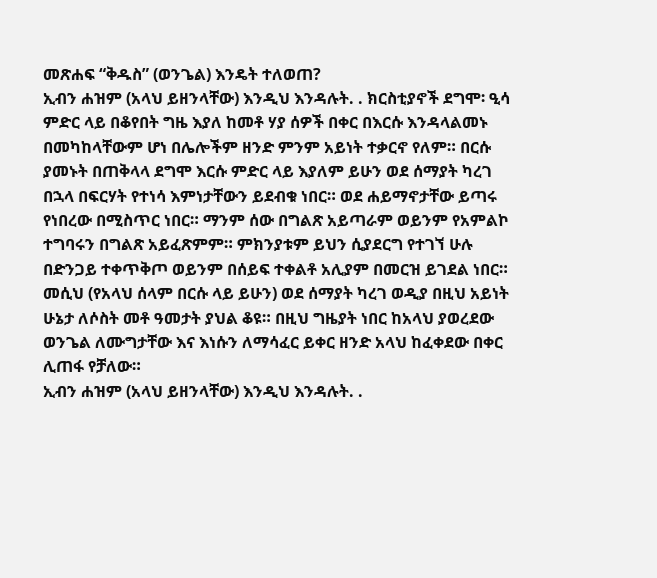መጽሐፍ “ቅዱስ” (ወንጌል) እንዴት ተለወጠ?
ኢብን ሐዝም (አላህ ይዘንላቸው) እንዲህ እንዳሉት. . ክርስቲያኖች ደግሞ፡ ዒሳ ምድር ላይ በቆየበት ግዜ እያለ ከመቶ ሃያ ሰዎች በቀር በእርሱ እንዳላልመኑ በመካከላቸውም ሆነ በሌሎችም ዘንድ ምንም አይነት ተቃርኖ የለም። በርሱ ያመኑት በጠቅላላ ደግሞ እርሱ ምድር ላይ እያለም ይሁን ወደ ሰማያት ካረገ በኋላ በፍርሃት የተነሳ እምነታቸውን ይደብቁ ነበር። ወደ ሐይማኖታቸው ይጣሩ የነበረው በሚስጥር ነበር። ማንም ሰው በግልጽ አይጣራም ወይንም የአምልኮ ተግባሩን በግልጽ አይፈጽምም። ምክንያቱም ይህን ሲያደርግ የተገኘ ሁሉ በድንጋይ ተቀጥቅጦ ወይንም በሰይፍ ተቀልቶ አሊያም በመርዝ ይገደል ነበር።
መሲህ (የአላህ ሰላም በርሱ ላይ ይሁን) ወደ ሰማያት ካረገ ወዲያ በዚህ አይነት ሁኔታ ለሶስት መቶ ዓመታት ያህል ቆዩ። በዚህ ግዜያት ነበር ከአላህ ያወረደው ወንጌል ለሙግታቸው እና እነሱን ለማሳፈር ይቀር ዘንድ አላህ ከፈቀደው በቀር ሊጠፋ የቻለው።
ኢብን ሐዝም (አላህ ይዘንላቸው) እንዲህ እንዳሉት. .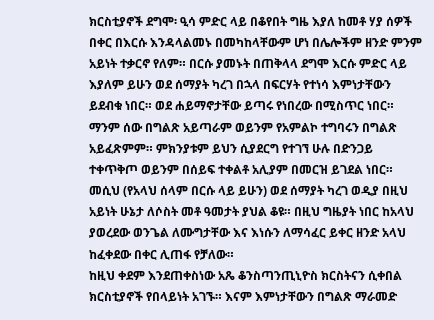ክርስቲያኖች ደግሞ፡ ዒሳ ምድር ላይ በቆየበት ግዜ እያለ ከመቶ ሃያ ሰዎች በቀር በእርሱ እንዳላልመኑ በመካከላቸውም ሆነ በሌሎችም ዘንድ ምንም አይነት ተቃርኖ የለም። በርሱ ያመኑት በጠቅላላ ደግሞ እርሱ ምድር ላይ እያለም ይሁን ወደ ሰማያት ካረገ በኋላ በፍርሃት የተነሳ እምነታቸውን ይደብቁ ነበር። ወደ ሐይማኖታቸው ይጣሩ የነበረው በሚስጥር ነበር። ማንም ሰው በግልጽ አይጣራም ወይንም የአምልኮ ተግባሩን በግልጽ አይፈጽምም። ምክንያቱም ይህን ሲያደርግ የተገኘ ሁሉ በድንጋይ ተቀጥቅጦ ወይንም በሰይፍ ተቀልቶ አሊያም በመርዝ ይገደል ነበር።
መሲህ (የአላህ ሰላም በርሱ ላይ ይሁን) ወደ ሰማያት ካረገ ወዲያ በዚህ አይነት ሁኔታ ለሶስት መቶ ዓመታት ያህል ቆዩ። በዚህ ግዜያት ነበር ከአላህ ያወረደው ወንጌል ለሙግታቸው እና እነሱን ለማሳፈር ይቀር ዘንድ አላህ ከፈቀደው በቀር ሊጠፋ የቻለው።
ከዚህ ቀደም እንደጠቀስነው አጼ ቆንስጣንጢኒዮስ ክርስትናን ሲቀበል ክርስቲያኖች የበላይነት አገኙ። እናም እምነታቸውን በግልጽ ማራመድ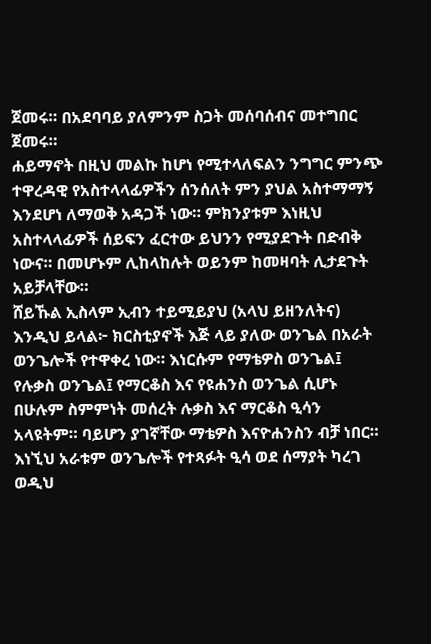ጀመሩ። በአደባባይ ያለምንም ስጋት መሰባሰብና መተግበር ጀመሩ።
ሐይማኖት በዚህ መልኩ ከሆነ የሚተላለፍልን ንግግር ምንጭ ተዋረዳዊ የአስተላላፊዎችን ሰንሰለት ምን ያህል አስተማማኝ እንደሆነ ለማወቅ አዳጋች ነው። ምክንያቱም እነዚህ አስተላላፊዎች ሰይፍን ፈርተው ይህንን የሚያደጉት በድብቅ ነውና። በመሆኑም ሊከላከሉት ወይንም ከመዛባት ሊታደጉት አይቻላቸው።
ሸይኹል ኢስላም ኢብን ተይሚይያህ (አላህ ይዘንለትና) እንዲህ ይላል፦ ክርስቲያኖች እጅ ላይ ያለው ወንጌል በአራት ወንጌሎች የተዋቀረ ነው። እነርሱም የማቴዎስ ወንጌል፤ የሉቃስ ወንጌል፤ የማርቆስ እና የዩሐንስ ወንጌል ሲሆኑ በሁሉም ስምምነት መሰረት ሉቃስ እና ማርቆስ ዒሳን አላዩትም። ባይሆን ያገኛቸው ማቴዎስ እናዮሐንስን ብቻ ነበር። እነኚህ አራቱም ወንጌሎች የተጻፉት ዒሳ ወደ ሰማያት ካረገ ወዲህ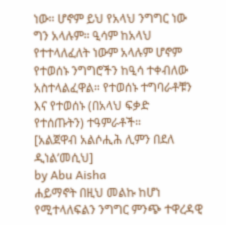ነው። ሆኖም ይህ የአላህ ንግግር ነው ግን አላሉም። ዒሳም ከአላህ የተተላለፈለት ነውም አላሉም ሆኖም የተወሰኑ ንግግሮችን ከዒሳ ተቀብለው አስተላልፈዋል። የተወሰኑ ተግባራቶቹን እና የተወሰኑ (በአላህ ፍቃድ የተሰጡትን) ተዓምራቶች።
[አልጀዋብ አልሶሒሕ ሊምን በደለ ዲነል’መሲህ]
by Abu Aisha
ሐይማኖት በዚህ መልኩ ከሆነ የሚተላለፍልን ንግግር ምንጭ ተዋረዳዊ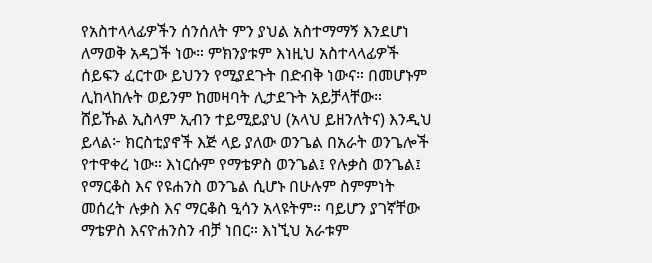የአስተላላፊዎችን ሰንሰለት ምን ያህል አስተማማኝ እንደሆነ ለማወቅ አዳጋች ነው። ምክንያቱም እነዚህ አስተላላፊዎች ሰይፍን ፈርተው ይህንን የሚያደጉት በድብቅ ነውና። በመሆኑም ሊከላከሉት ወይንም ከመዛባት ሊታደጉት አይቻላቸው።
ሸይኹል ኢስላም ኢብን ተይሚይያህ (አላህ ይዘንለትና) እንዲህ ይላል፦ ክርስቲያኖች እጅ ላይ ያለው ወንጌል በአራት ወንጌሎች የተዋቀረ ነው። እነርሱም የማቴዎስ ወንጌል፤ የሉቃስ ወንጌል፤ የማርቆስ እና የዩሐንስ ወንጌል ሲሆኑ በሁሉም ስምምነት መሰረት ሉቃስ እና ማርቆስ ዒሳን አላዩትም። ባይሆን ያገኛቸው ማቴዎስ እናዮሐንስን ብቻ ነበር። እነኚህ አራቱም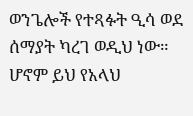ወንጌሎች የተጻፉት ዒሳ ወደ ሰማያት ካረገ ወዲህ ነው። ሆኖም ይህ የአላህ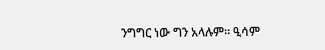ንግግር ነው ግን አላሉም። ዒሳም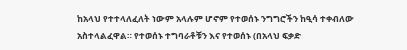ከአላህ የተተላለፈለት ነውም አላሉም ሆኖም የተወሰኑ ንግግሮችን ከዒሳ ተቀብለው አስተላልፈዋል። የተወሰኑ ተግባራቶቹን እና የተወሰኑ (በአላህ ፍቃድ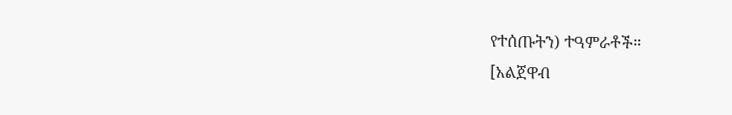የተሰጡትን) ተዓምራቶች።
[አልጀዋብ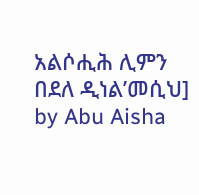አልሶሒሕ ሊምን በደለ ዲነል’መሲህ]
by Abu Aisha